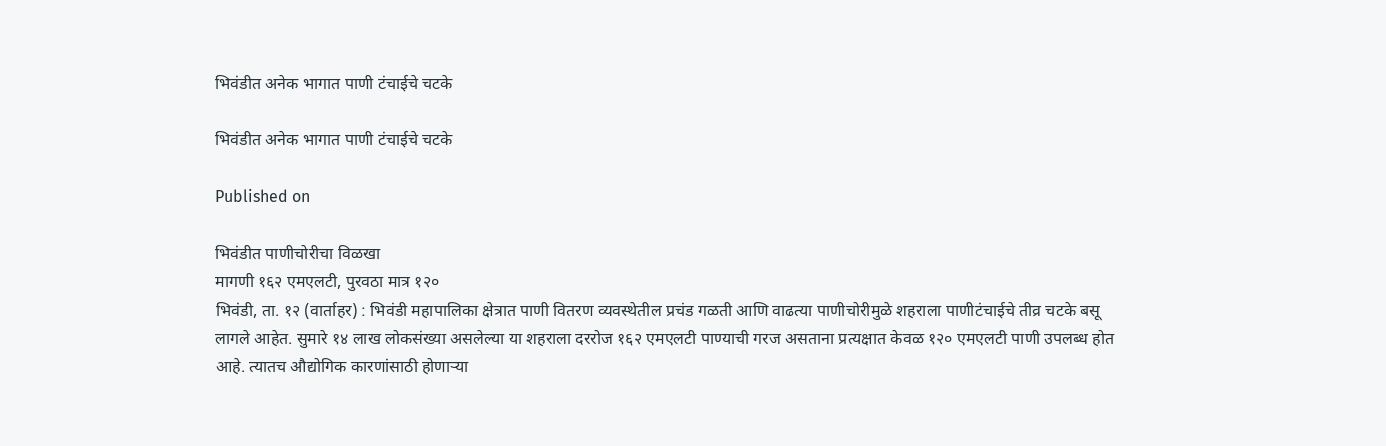भिवंडीत अनेक भागात पाणी टंचाईचे चटके

भिवंडीत अनेक भागात पाणी टंचाईचे चटके

Published on

भिवंडीत पाणीचोरीचा विळखा
मागणी १६२ एमएलटी, पुरवठा मात्र १२०
भिवंडी, ता. १२ (वार्ताहर) : भिवंडी महापालिका क्षेत्रात पाणी वितरण व्यवस्थेतील प्रचंड गळती आणि वाढत्या पाणीचोरीमुळे शहराला पाणीटंचाईचे तीव्र चटके बसू लागले आहेत. सुमारे १४ लाख लोकसंख्या असलेल्या या शहराला दररोज १६२ एमएलटी पाण्याची गरज असताना प्रत्यक्षात केवळ १२० एमएलटी पाणी उपलब्ध होत आहे. त्यातच औद्योगिक कारणांसाठी होणाऱ्या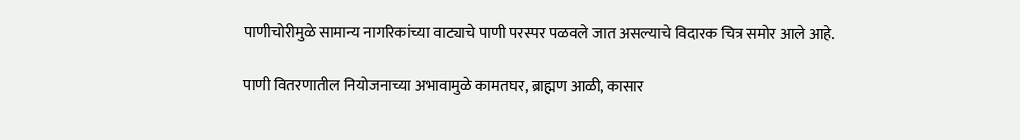पाणीचोरीमुळे सामान्य नागरिकांच्या वाट्याचे पाणी परस्पर पळवले जात असल्याचे विदारक चित्र समोर आले आहे.

पाणी वितरणातील नियोजनाच्या अभावामुळे कामतघर, ब्राह्मण आळी, कासार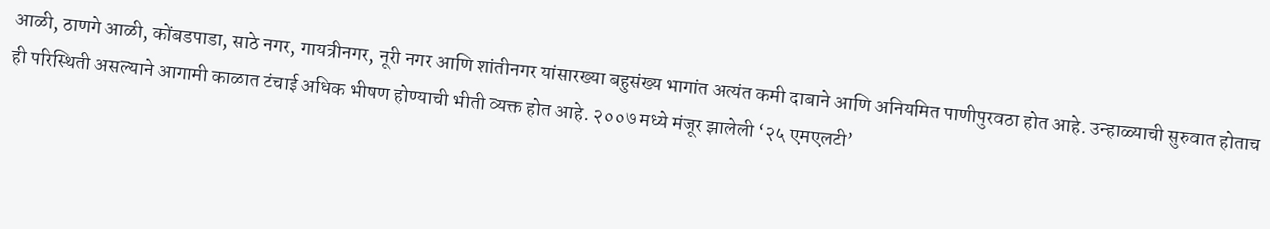आळी, ठाणगे आळी, कोंबडपाडा, साठे नगर, गायत्रीनगर, नूरी नगर आणि शांतीनगर यांसारख्या बहुसंख्य भागांत अत्यंत कमी दाबाने आणि अनियमित पाणीपुरवठा होत आहे. उन्हाळ्याची सुरुवात होताच ही परिस्थिती असल्याने आगामी काळात टंचाई अधिक भीषण होण्याची भीती व्यक्त होत आहे. २००७ मध्ये मंजूर झालेली ‘२५ एमएलटी’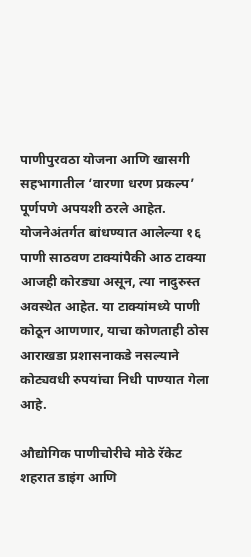पाणीपुरवठा योजना आणि खासगी सहभागातील ‘वारणा धरण प्रकल्प’ पूर्णपणे अपयशी ठरले आहेत. योजनेअंतर्गत बांधण्यात आलेल्या १६ पाणी साठवण टाक्यांपैकी आठ टाक्या आजही कोरड्या असून, त्या नादुरुस्त अवस्थेत आहेत. या टाक्यांमध्ये पाणी कोठून आणणार, याचा कोणताही ठोस आराखडा प्रशासनाकडे नसल्याने कोट्यवधी रुपयांचा निधी पाण्यात गेला आहे.

औद्योगिक पाणीचोरीचे मोठे रॅकेट
शहरात डाइंग आणि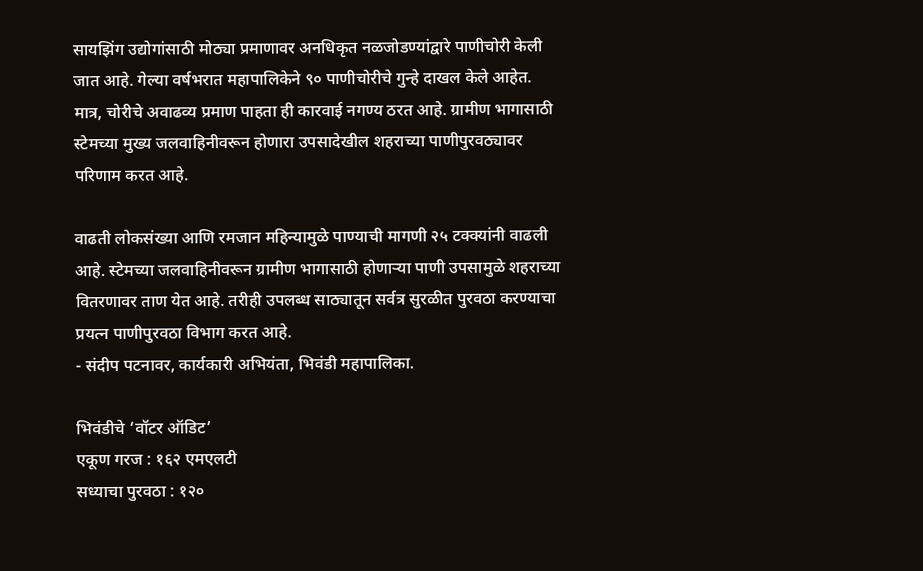सायझिंग उद्योगांसाठी मोठ्या प्रमाणावर अनधिकृत नळजोडण्यांद्वारे पाणीचोरी केली जात आहे. गेल्या वर्षभरात महापालिकेने ९० पाणीचोरीचे गुन्हे दाखल केले आहेत. मात्र, चोरीचे अवाढव्य प्रमाण पाहता ही कारवाई नगण्य ठरत आहे. ग्रामीण भागासाठी स्टेमच्या मुख्य जलवाहिनीवरून होणारा उपसादेखील शहराच्या पाणीपुरवठ्यावर परिणाम करत आहे.

वाढती लोकसंख्या आणि रमजान महिन्यामुळे पाण्याची मागणी २५ टक्क्यांनी वाढली आहे. स्टेमच्या जलवाहिनीवरून ग्रामीण भागासाठी होणाऱ्या पाणी उपसामुळे शहराच्या वितरणावर ताण येत आहे. तरीही उपलब्ध साठ्यातून सर्वत्र सुरळीत पुरवठा करण्याचा प्रयत्न पाणीपुरवठा विभाग करत आहे.
- संदीप पटनावर, कार्यकारी अभियंता, भिवंडी महापालिका.

भिवंडीचे ‘वॉटर ऑडिट’
एकूण गरज : १६२ एमएलटी
सध्याचा पुरवठा : १२०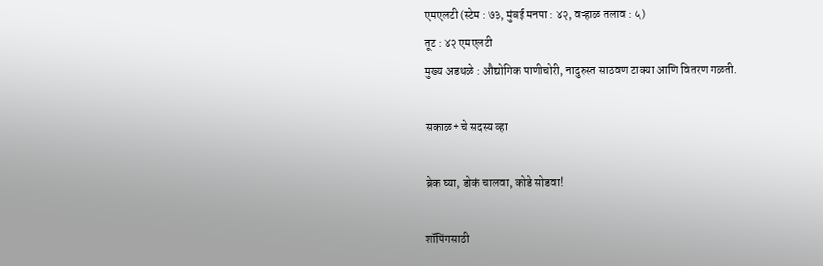एमएलटी (स्टेम : ७३, मुंबई मनपा : ४२, वऱ्हाळ तलाव : ५)
तूट : ४२ एमएलटी
मुख्य अडथळे : औद्योगिक पाणीचोरी, नादुरुस्त साठवण टाक्या आणि वितरण गळती.

सकाळ+ चे सदस्य व्हा

ब्रेक घ्या, डोकं चालवा, कोडे सोडवा!

शॉपिंगसाठी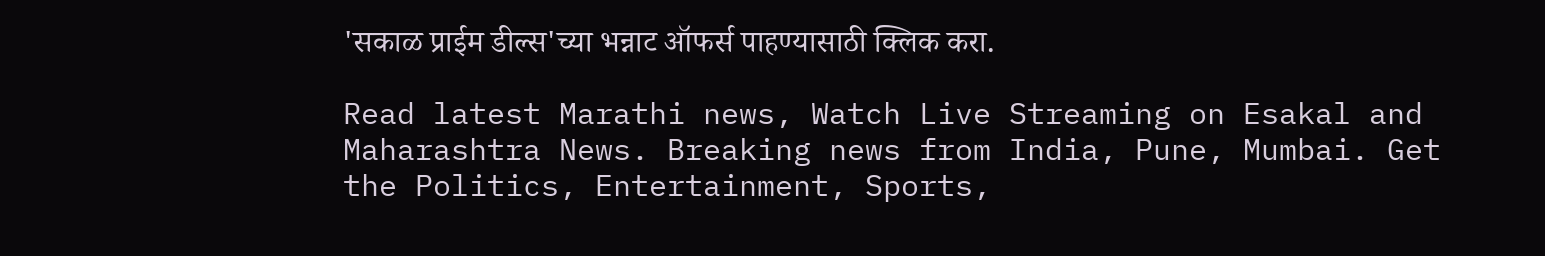'सकाळ प्राईम डील्स'च्या भन्नाट ऑफर्स पाहण्यासाठी क्लिक करा.

Read latest Marathi news, Watch Live Streaming on Esakal and Maharashtra News. Breaking news from India, Pune, Mumbai. Get the Politics, Entertainment, Sports,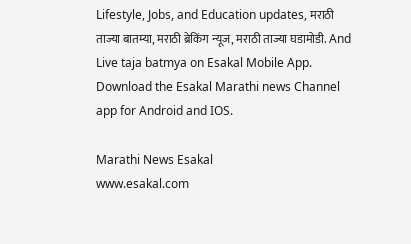Lifestyle, Jobs, and Education updates, मराठी ताज्या बातम्या, मराठी ब्रेकिंग न्यूज, मराठी ताज्या घडामोडी. And Live taja batmya on Esakal Mobile App. Download the Esakal Marathi news Channel app for Android and IOS.

Marathi News Esakal
www.esakal.com